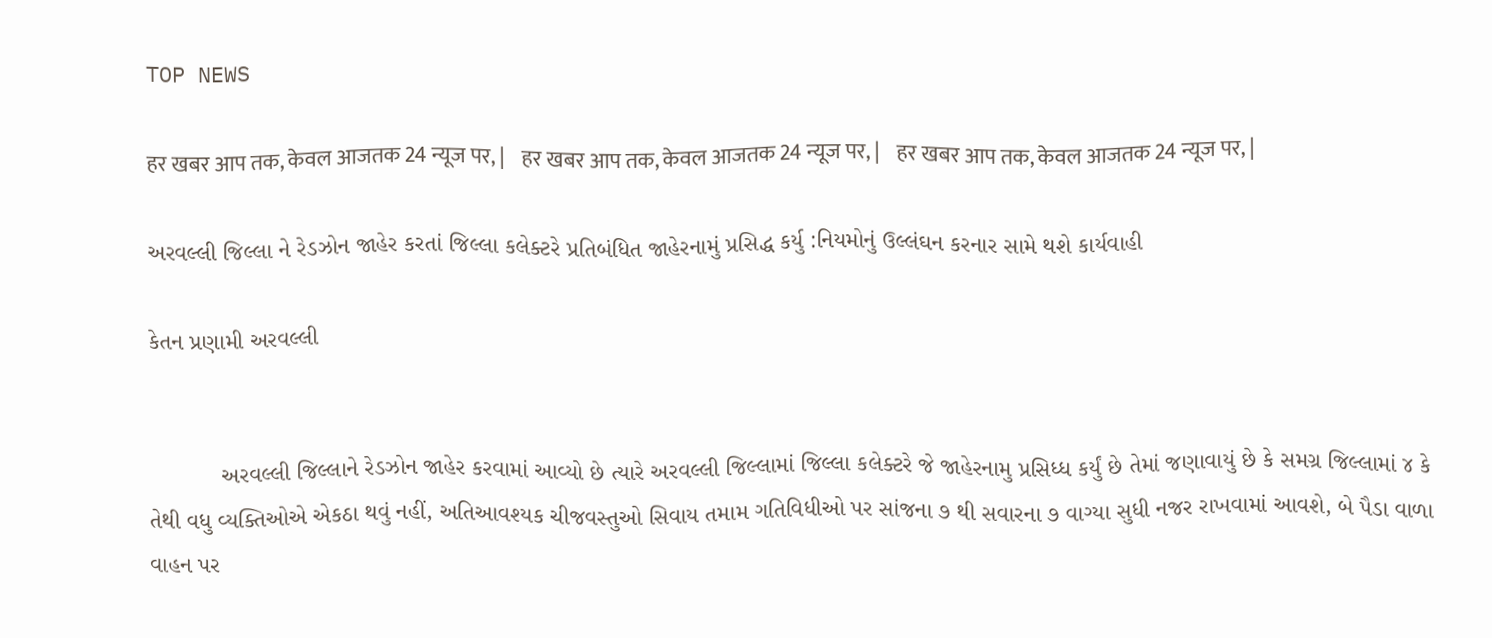TOP NEWS

हर खबर आप तक, केवल आजतक 24 न्यूज पर, |    हर खबर आप तक, केवल आजतक 24 न्यूज पर, |    हर खबर आप तक, केवल आजतक 24 न्यूज पर, |

અરવલ્લી જિલ્લા ને રેડઝોન જાહેર કરતાં જિલ્લા કલેક્ટરે પ્રતિબંધિત જાહેરનામું પ્રસિદ્ધ કર્યુ :નિયમોનું ઉલ્લંઘન કરનાર સામે થશે કાર્યવાહી

કેતન પ્રણામી અરવલ્લી


           અરવલ્લી જિલ્લાને રેડઝોન જાહેર કરવામાં આવ્યો છે ત્યારે અરવલ્લી જિલ્લામાં જિલ્લા કલેક્ટરે જે જાહેરનામુ પ્રસિધ્ધ કર્યું છે તેમાં જણાવાયું છે કે સમગ્ર જિલ્લામાં ૪ કે તેથી વધુ વ્યક્તિઓએ એકઠા થવું નહીં, અતિઆવશ્યક ચીજવસ્તુઓ સિવાય તમામ ગતિવિધીઓ પર સાંજના ૭ થી સવારના ૭ વાગ્યા સુધી નજર રાખવામાં આવશે, બે પૈડા વાળા વાહન પર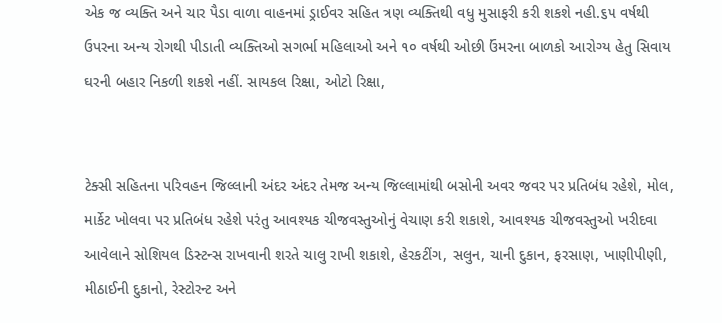એક જ વ્યક્તિ અને ચાર પૈડા વાળા વાહનમાં ડ્રાઈવર સહિત ત્રણ વ્યક્તિથી વધુ મુસાફરી કરી શકશે નહી.૬૫ વર્ષથી ઉપરના અન્ય રોગથી પીડાતી વ્યક્તિઓ સગર્ભા મહિલાઓ અને ૧૦ વર્ષથી ઓછી ઉંમરના બાળકો આરોગ્ય હેતુ સિવાય ઘરની બહાર નિકળી શકશે નહીં. સાયકલ રિક્ષા, ઓટો રિક્ષા,


ટેક્સી સહિતના પરિવહન જિલ્લાની અંદર અંદર તેમજ અન્ય જિલ્લામાંથી બસોની અવર જવર પર પ્રતિબંધ રહેશે, મોલ, માર્કેટ ખોલવા પર પ્રતિબંધ રહેશે પરંતુ આવશ્યક ચીજવસ્તુઓનું વેચાણ કરી શકાશે, આવશ્યક ચીજવસ્તુઓ ખરીદવા આવેલાને સોશિયલ ડિસ્ટન્સ રાખવાની શરતે ચાલુ રાખી શકાશે, હેરકટીંગ, સલુન, ચાની દુકાન, ફરસાણ, ખાણીપીણી, મીઠાઈની દુકાનો, રેસ્ટોરન્ટ અને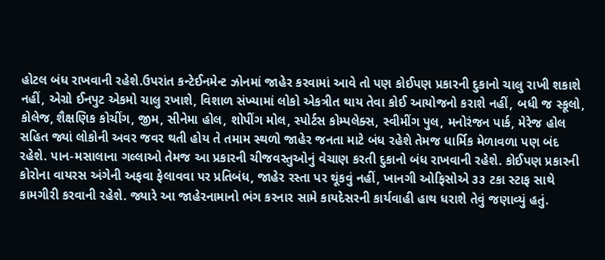હોટલ બંધ રાખવાની રહેશે.ઉપરાંત કન્ટેઈનમેન્ટ ઝોનમાં જાહેર કરવામાં આવે તો પણ કોઈપણ પ્રકારની દુકાનો ચાલુ રાખી શકાશે નહીં, એગ્રો ઈનપુટ એકમો ચાલુ રખાશે, વિશાળ સંખ્યામાં લોકો એકત્રીત થાય તેવા કોઈ આયોજનો કરાશે નહીં, બધી જ સ્કૂલો, કોલેજ, શૈક્ષણિક કોચીંગ, જીમ, સીનેમા હોલ, શોપીંગ મોલ, સ્પોર્ટસ કોમ્પલેક્સ, સ્વીમીંગ પુલ, મનોરંજન પાર્ક, મેરેજ હોલ સહિત જ્યાં લોકોની અવર જવર થતી હોય તે તમામ સ્થળો જાહેર જનતા માટે બંધ રહેશે તેમજ ધાર્મિક મેળાવળા પણ બંદ રહેશે. પાન-મસાલાના ગલ્લાઓ તેમજ આ પ્રકારની ચીજવસ્તુઓનું વેચાણ કરતી દુકાનો બંધ રાખવાની રહેશે. કોઈપણ પ્રકારની કોરોના વાયરસ અંગેની અફવા ફેલાવવા પર પ્રતિબંધ, જાહેર રસ્તા પર થૂંકવું નહીં, ખાનગી ઓફિસોએ ૩૩ ટકા સ્ટાફ સાથે કામગીરી કરવાની રહેશે. જ્યારે આ જાહેરનામાનો ભંગ કરનાર સામે કાયદેસરની કાર્યવાહી હાથ ધરાશે તેવું જણાવ્યું હતું.